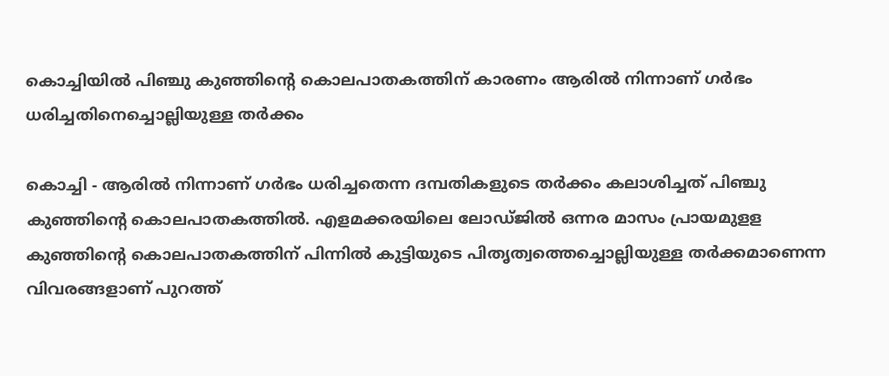കൊച്ചിയില്‍ പിഞ്ചു കുഞ്ഞിന്റെ കൊലപാതകത്തിന് കാരണം ആരില്‍ നിന്നാണ് ഗര്‍ഭം ധരിച്ചതിനെച്ചൊല്ലിയുള്ള തര്‍ക്കം

കൊച്ചി - ആരില്‍ നിന്നാണ് ഗര്‍ഭം ധരിച്ചതെന്ന ദമ്പതികളുടെ തര്‍ക്കം കലാശിച്ചത് പിഞ്ചു കുഞ്ഞിന്റെ കൊലപാതകത്തില്‍. എളമക്കരയിലെ ലോഡ്ജില്‍ ഒന്നര മാസം പ്രായമുളള കുഞ്ഞിന്റെ കൊലപാതകത്തിന് പിന്നില്‍ കുട്ടിയുടെ പിതൃത്വത്തെച്ചൊല്ലിയുള്ള തര്‍ക്കമാണെന്ന വിവരങ്ങളാണ് പുറത്ത്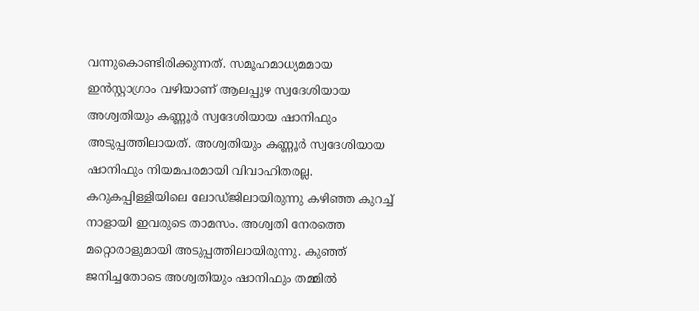വന്നുകൊണ്ടിരിക്കുന്നത്. സമൂഹമാധ്യമമായ ഇന്‍സ്റ്റാഗ്രാം വഴിയാണ് ആലപ്പുഴ സ്വദേശിയായ അശ്വതിയും കണ്ണൂര്‍ സ്വദേശിയായ ഷാനിഫും അടുപ്പത്തിലായത്. അശ്വതിയും കണ്ണൂര്‍ സ്വദേശിയായ ഷാനിഫും നിയമപരമായി വിവാഹിതരല്ല. കറുകപ്പിള്ളിയിലെ ലോഡ്ജിലായിരുന്നു കഴിഞ്ഞ കുറച്ച് നാളായി ഇവരുടെ താമസം. അശ്വതി നേരത്തെ മറ്റൊരാളുമായി അടുപ്പത്തിലായിരുന്നു. കുഞ്ഞ് ജനിച്ചതോടെ അശ്വതിയും ഷാനിഫും തമ്മില്‍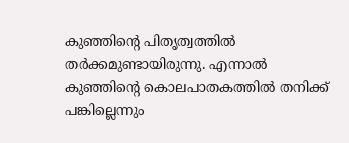കുഞ്ഞിന്റെ പിതൃത്വത്തില്‍ തര്‍ക്കമുണ്ടായിരുന്നു. എന്നാല്‍ കുഞ്ഞിന്റെ കൊലപാതകത്തില്‍ തനിക്ക് പങ്കില്ലെന്നും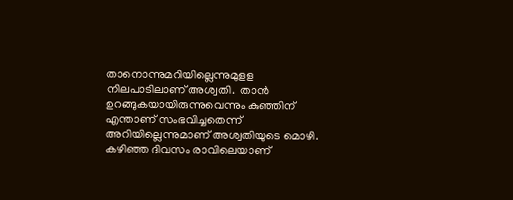താനൊന്നുമറിയില്ലെന്നുമുളള നിലപാടിലാണ് അശ്വതി.  താന്‍ ഉറങ്ങുകയായിരുന്നുവെന്നും കുഞ്ഞിന് എന്താണ് സംഭവിച്ചതെന്ന്  അറിയില്ലെന്നുമാണ് അശ്വതിയുടെ മൊഴി. കഴിഞ്ഞ ദിവസം രാവിലെയാണ്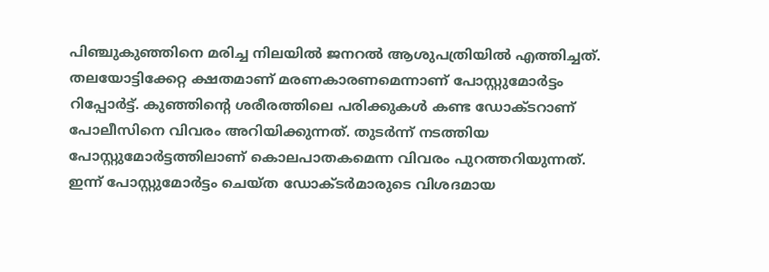പിഞ്ചുകുഞ്ഞിനെ മരിച്ച നിലയില്‍ ജനറല്‍ ആശുപത്രിയില്‍ എത്തിച്ചത്.  തലയോട്ടിക്കേറ്റ ക്ഷതമാണ് മരണകാരണമെന്നാണ് പോസ്റ്റുമോര്‍ട്ടം റിപ്പോര്‍ട്ട്. കുഞ്ഞിന്റെ ശരീരത്തിലെ പരിക്കുകള്‍ കണ്ട ഡോക്ടറാണ് പോലീസിനെ വിവരം അറിയിക്കുന്നത്. തുടര്‍ന്ന് നടത്തിയ പോസ്റ്റുമോര്‍ട്ടത്തിലാണ് കൊലപാതകമെന്ന വിവരം പുറത്തറിയുന്നത്. ഇന്ന് പോസ്റ്റുമോര്‍ട്ടം ചെയ്ത ഡോക്ടര്‍മാരുടെ വിശദമായ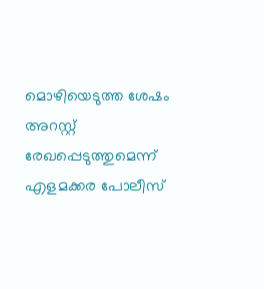മൊഴിയെടുത്ത ശേഷം അറസ്റ്റ് രേഖപ്പെടുത്തുമെന്ന് എളമക്കര പോലീസ്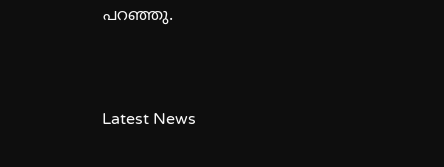പറഞ്ഞു.



Latest News